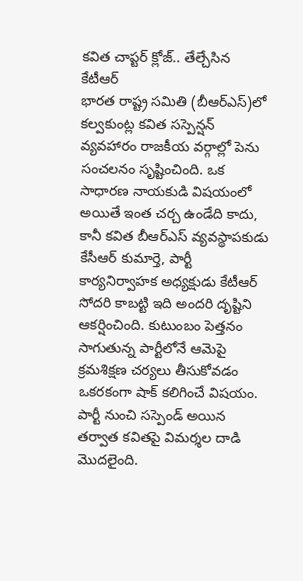కవిత చాప్టర్ క్లోజ్.. తేల్చేసిన కేటీఆర్
భారత రాష్ట్ర సమితి (బీఆర్ఎస్)లో కల్వకుంట్ల కవిత సస్పెన్షన్ వ్యవహారం రాజకీయ వర్గాల్లో పెను సంచలనం సృష్టించింది. ఒక సాధారణ నాయకుడి విషయంలో అయితే ఇంత చర్చ ఉండేది కాదు, కానీ కవిత బీఆర్ఎస్ వ్యవస్థాపకుడు కేసీఆర్ కుమార్తె, పార్టీ కార్యనిర్వాహక అధ్యక్షుడు కేటీఆర్ సోదరి కాబట్టి ఇది అందరి దృష్టిని ఆకర్షించింది. కుటుంబం పెత్తనం సాగుతున్న పార్టీలోనే ఆమెపై క్రమశిక్షణ చర్యలు తీసుకోవడం ఒకరకంగా షాక్ కలిగించే విషయం.
పార్టీ నుంచి సస్పెండ్ అయిన తర్వాత కవితపై విమర్శల దాడి మొదలైంది.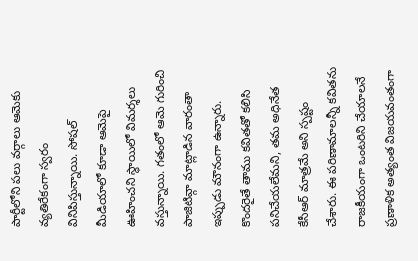పార్టీలోని పలు వర్గాలు ఆమెకు వ్యతిరేకంగా స్వరం వినిపిస్తున్నాయి. సోషల్ మీడియాలో కూడా ఆమెపై ఊహించని స్థాయిలో విమర్శలు వస్తున్నాయి. గతంలో ఆమె గురించి పాజిటివ్గా మాట్లాడిన వారంతా ఇప్పుడు మౌనంగా ఉన్నారు. కొందరైతే తాము కవితతో కలిసి పనిచేయలేమని, తమ అధినేత కేసీఆర్ మాత్రమే అని స్పష్టం చేశారు. ఈ పరిణామాలన్నీ కవితను రాజకీయంగా ఒంటరిని చేయాలనే ప్రణాళిక అత్యంత విజయవంతంగా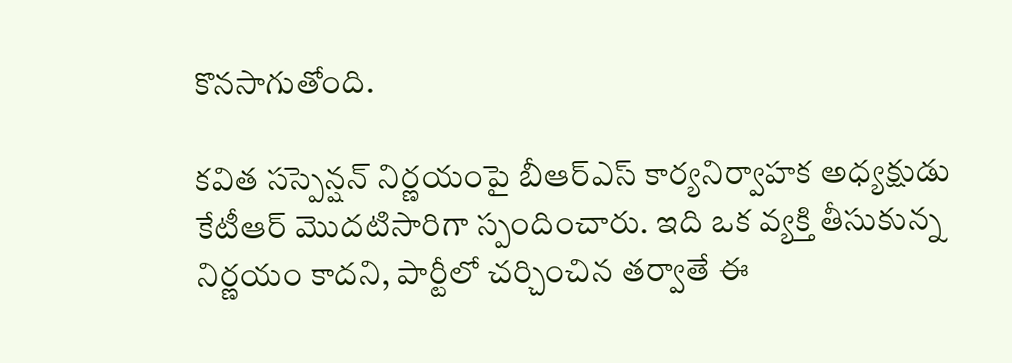కొనసాగుతోంది.

కవిత సస్పెన్షన్ నిర్ణయంపై బీఆర్ఎస్ కార్యనిర్వాహక అధ్యక్షుడు కేటీఆర్ మొదటిసారిగా స్పందించారు. ఇది ఒక వ్యక్తి తీసుకున్న నిర్ణయం కాదని, పార్టీలో చర్చించిన తర్వాతే ఈ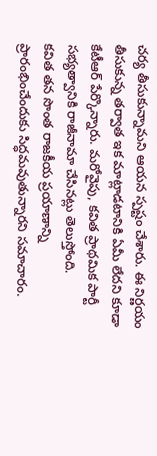చర్య తీసుకున్నామని ఆయన స్పష్టం చేశారు. ఈ నిర్ణయం తీసుకున్న తర్వాత ఇక మాట్లాడటానికి ఏమీ లేదని కూడా కేటీఆర్ పేర్కొన్నారు. మరోవైపు, కవిత ప్రాథమిక పార్టీ సభ్యత్వానికి రాజీనామా చేసినట్లు తెలుస్తోంది.
కవిత తన సొంత రాజకీయ ప్రయాణాన్ని ప్రారంభించేందుకు సిద్ధమవుతున్నారని సమాచారం.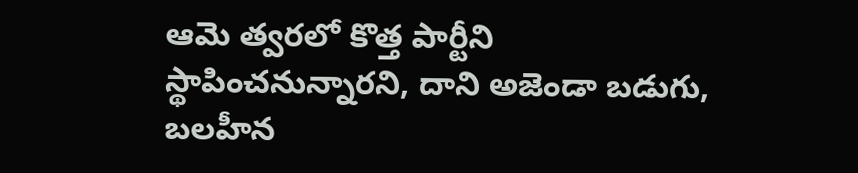ఆమె త్వరలో కొత్త పార్టీని స్థాపించనున్నారని, దాని అజెండా బడుగు, బలహీన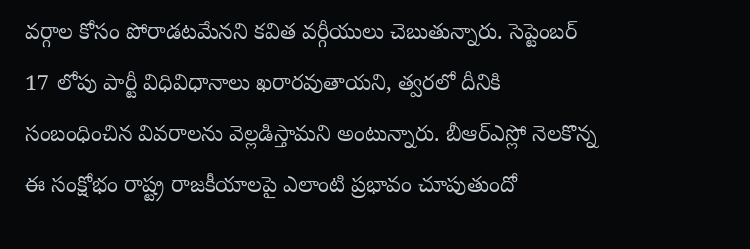వర్గాల కోసం పోరాడటమేనని కవిత వర్గీయులు చెబుతున్నారు. సెప్టెంబర్ 17 లోపు పార్టీ విధివిధానాలు ఖరారవుతాయని, త్వరలో దీనికి సంబంధించిన వివరాలను వెల్లడిస్తామని అంటున్నారు. బీఆర్ఎస్లో నెలకొన్న ఈ సంక్షోభం రాష్ట్ర రాజకీయాలపై ఎలాంటి ప్రభావం చూపుతుందో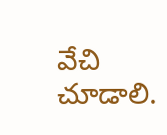వేచి చూడాలి.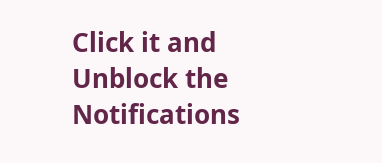Click it and Unblock the Notifications